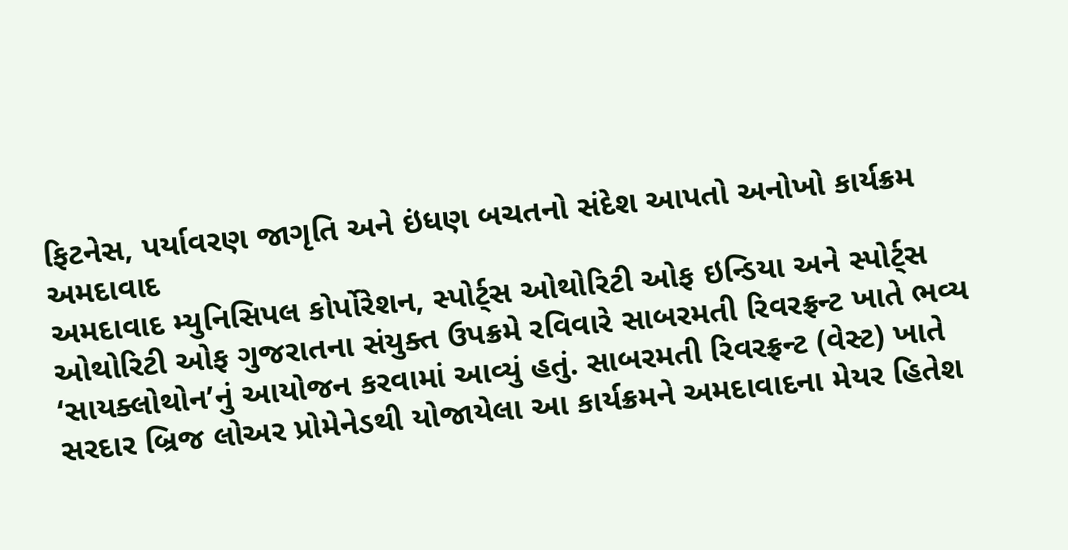ફિટનેસ, પર્યાવરણ જાગૃતિ અને ઇંધણ બચતનો સંદેશ આપતો અનોખો કાર્યક્રમ
અમદાવાદ
અમદાવાદ મ્યુનિસિપલ કોર્પોરેશન, સ્પોર્ટ્સ ઓથોરિટી ઓફ ઇન્ડિયા અને સ્પોર્ટ્સ ઓથોરિટી ઓફ ગુજરાતના સંયુક્ત ઉપક્રમે રવિવારે સાબરમતી રિવરફ્રન્ટ ખાતે ભવ્ય ‘સાયક્લોથોન’નું આયોજન કરવામાં આવ્યું હતું. સાબરમતી રિવરફ્રન્ટ (વેસ્ટ) ખાતે સરદાર બ્રિજ લોઅર પ્રોમેનેડથી યોજાયેલા આ કાર્યક્રમને અમદાવાદના મેયર હિતેશ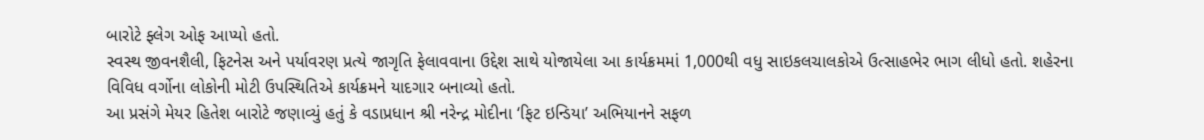બારોટે ફ્લેગ ઓફ આપ્યો હતો.
સ્વસ્થ જીવનશૈલી, ફિટનેસ અને પર્યાવરણ પ્રત્યે જાગૃતિ ફેલાવવાના ઉદ્દેશ સાથે યોજાયેલા આ કાર્યક્રમમાં 1,000થી વધુ સાઇકલચાલકોએ ઉત્સાહભેર ભાગ લીધો હતો. શહેરના વિવિધ વર્ગોના લોકોની મોટી ઉપસ્થિતિએ કાર્યક્રમને યાદગાર બનાવ્યો હતો.
આ પ્રસંગે મેયર હિતેશ બારોટે જણાવ્યું હતું કે વડાપ્રધાન શ્રી નરેન્દ્ર મોદીના ‘ફિટ ઇન્ડિયા’ અભિયાનને સફળ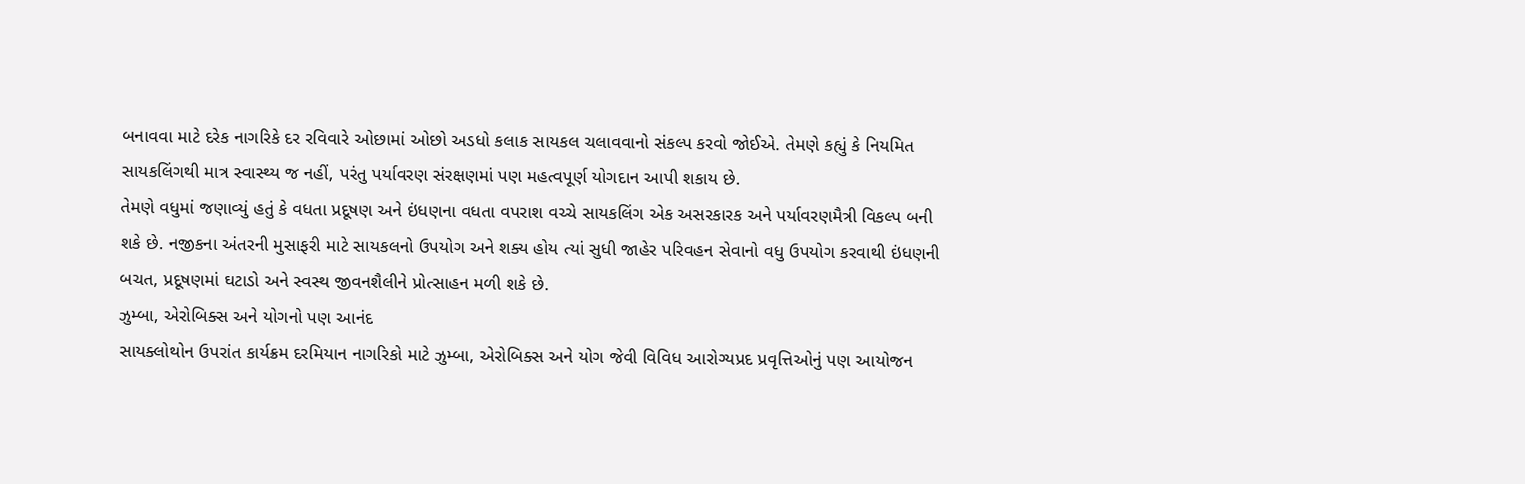બનાવવા માટે દરેક નાગરિકે દર રવિવારે ઓછામાં ઓછો અડધો કલાક સાયકલ ચલાવવાનો સંકલ્પ કરવો જોઈએ. તેમણે કહ્યું કે નિયમિત સાયકલિંગથી માત્ર સ્વાસ્થ્ય જ નહીં, પરંતુ પર્યાવરણ સંરક્ષણમાં પણ મહત્વપૂર્ણ યોગદાન આપી શકાય છે.
તેમણે વધુમાં જણાવ્યું હતું કે વધતા પ્રદૂષણ અને ઇંધણના વધતા વપરાશ વચ્ચે સાયકલિંગ એક અસરકારક અને પર્યાવરણમૈત્રી વિકલ્પ બની શકે છે. નજીકના અંતરની મુસાફરી માટે સાયકલનો ઉપયોગ અને શક્ય હોય ત્યાં સુધી જાહેર પરિવહન સેવાનો વધુ ઉપયોગ કરવાથી ઇંધણની બચત, પ્રદૂષણમાં ઘટાડો અને સ્વસ્થ જીવનશૈલીને પ્રોત્સાહન મળી શકે છે.
ઝુમ્બા, એરોબિક્સ અને યોગનો પણ આનંદ
સાયક્લોથોન ઉપરાંત કાર્યક્રમ દરમિયાન નાગરિકો માટે ઝુમ્બા, એરોબિક્સ અને યોગ જેવી વિવિધ આરોગ્યપ્રદ પ્રવૃત્તિઓનું પણ આયોજન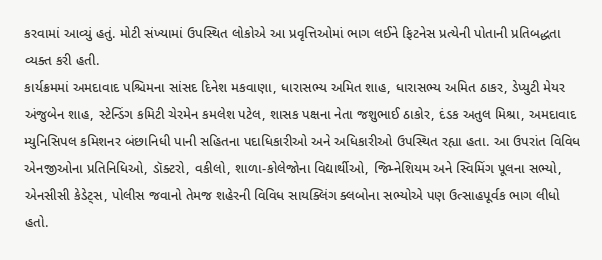કરવામાં આવ્યું હતું. મોટી સંખ્યામાં ઉપસ્થિત લોકોએ આ પ્રવૃત્તિઓમાં ભાગ લઈને ફિટનેસ પ્રત્યેની પોતાની પ્રતિબદ્ધતા વ્યક્ત કરી હતી.
કાર્યક્રમમાં અમદાવાદ પશ્ચિમના સાંસદ દિનેશ મકવાણા, ધારાસભ્ય અમિત શાહ, ધારાસભ્ય અમિત ઠાકર, ડેપ્યુટી મેયર અંજુબેન શાહ, સ્ટેન્ડિંગ કમિટી ચેરમેન કમલેશ પટેલ, શાસક પક્ષના નેતા જશુભાઈ ઠાકોર, દંડક અતુલ મિશ્રા, અમદાવાદ મ્યુનિસિપલ કમિશનર બંછાનિધી પાની સહિતના પદાધિકારીઓ અને અધિકારીઓ ઉપસ્થિત રહ્યા હતા. આ ઉપરાંત વિવિધ એનજીઓના પ્રતિનિધિઓ, ડૉક્ટરો, વકીલો, શાળા-કોલેજોના વિદ્યાર્થીઓ, જિમ્નેશિયમ અને સ્વિમિંગ પૂલના સભ્યો, એનસીસી કેડેટ્સ, પોલીસ જવાનો તેમજ શહેરની વિવિધ સાયક્લિંગ ક્લબોના સભ્યોએ પણ ઉત્સાહપૂર્વક ભાગ લીધો હતો.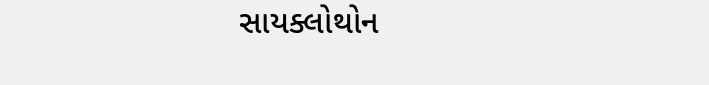સાયક્લોથોન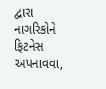દ્વારા નાગરિકોને ફિટનેસ અપનાવવા,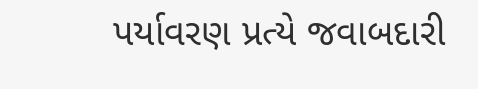પર્યાવરણ પ્રત્યે જવાબદારી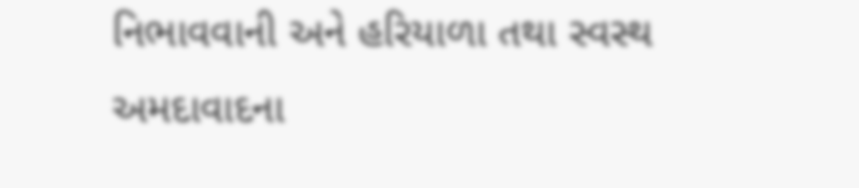નિભાવવાની અને હરિયાળા તથા સ્વસ્થ અમદાવાદના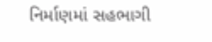નિર્માણમાં સહભાગી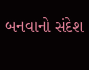બનવાનો સંદેશ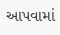આપવામાં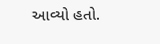આવ્યો હતો.